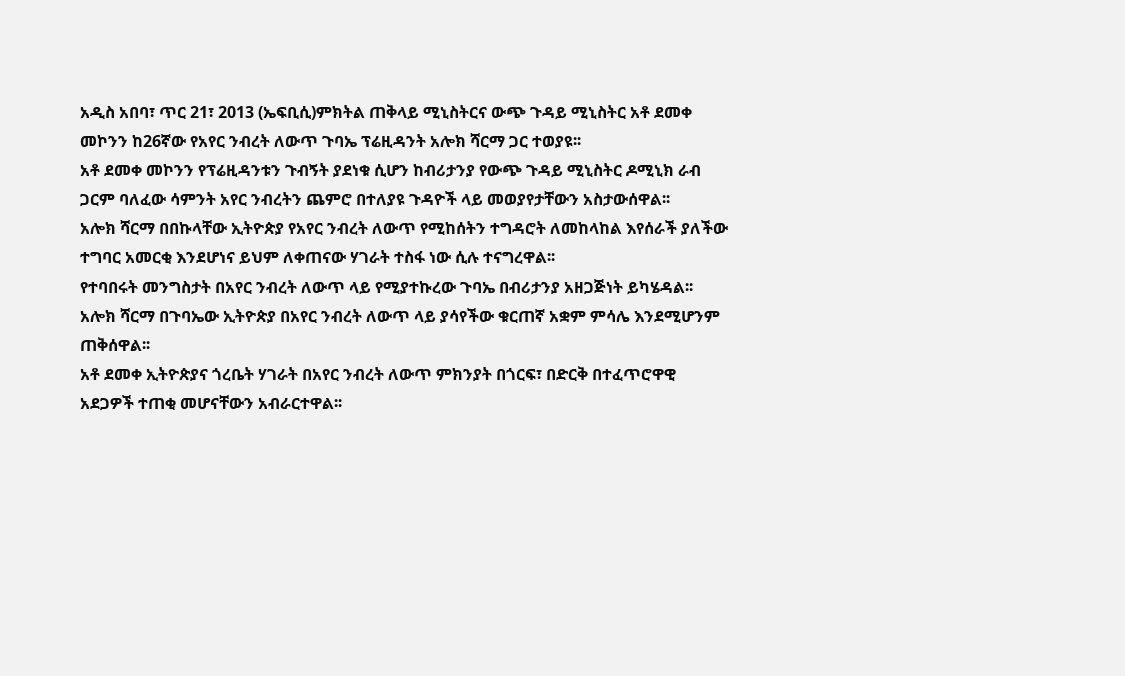አዲስ አበባ፣ ጥር 21፣ 2013 (ኤፍቢሲ)ምክትል ጠቅላይ ሚኒስትርና ውጭ ጉዳይ ሚኒስትር አቶ ደመቀ መኮንን ከ26ኛው የአየር ንብረት ለውጥ ጉባኤ ፕሬዚዳንት አሎክ ሻርማ ጋር ተወያዩ፡፡
አቶ ደመቀ መኮንን የፕሬዚዳንቱን ጉብኝት ያደነቁ ሲሆን ከብሪታንያ የውጭ ጉዳይ ሚኒስትር ዶሚኒክ ራብ ጋርም ባለፈው ሳምንት አየር ንብረትን ጨምሮ በተለያዩ ጉዳዮች ላይ መወያየታቸውን አስታውሰዋል፡፡
አሎክ ሻርማ በበኩላቸው ኢትዮጵያ የአየር ንብረት ለውጥ የሚከሰትን ተግዳሮት ለመከላከል እየሰራች ያለችው ተግባር አመርቂ እንደሆነና ይህም ለቀጠናው ሃገራት ተስፋ ነው ሲሉ ተናግረዋል፡፡
የተባበሩት መንግስታት በአየር ንብረት ለውጥ ላይ የሚያተኩረው ጉባኤ በብሪታንያ አዘጋጅነት ይካሄዳል፡፡
አሎክ ሻርማ በጉባኤው ኢትዮጵያ በአየር ንብረት ለውጥ ላይ ያሳየችው ቁርጠኛ አቋም ምሳሌ እንደሚሆንም ጠቅሰዋል፡፡
አቶ ደመቀ ኢትዮጵያና ጎረቤት ሃገራት በአየር ንብረት ለውጥ ምክንያት በጎርፍ፣ በድርቅ በተፈጥሮዋዊ አደጋዎች ተጠቂ መሆናቸውን አብራርተዋል፡፡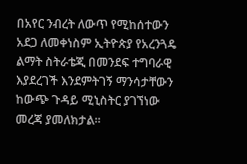በአየር ንብረት ለውጥ የሚከሰተውን አደጋ ለመቀነስም ኢትዮጵያ የአረንጓዴ ልማት ስትራቴጂ በመንደፍ ተግባራዊ እያደረገች እንደምትገኝ ማንሳታቸውን ከውጭ ጉዳይ ሚኒስትር ያገኘነው መረጃ ያመለክታል፡፡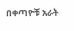በቀጣዮቹ አራት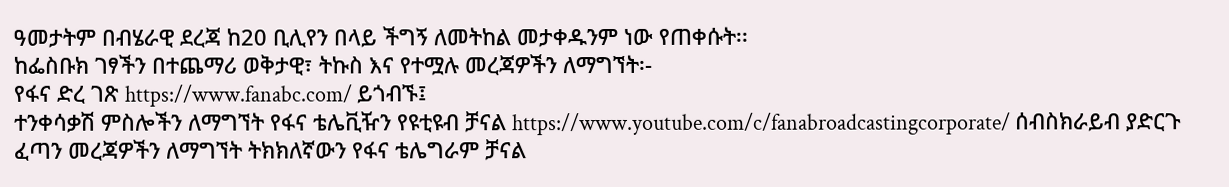ዓመታትም በብሄራዊ ደረጃ ከ20 ቢሊየን በላይ ችግኝ ለመትከል መታቀዱንም ነው የጠቀሱት፡፡
ከፌስቡክ ገፃችን በተጨማሪ ወቅታዊ፣ ትኩስ እና የተሟሉ መረጃዎችን ለማግኘት፡-
የፋና ድረ ገጽ https://www.fanabc.com/ ይጎብኙ፤
ተንቀሳቃሽ ምስሎችን ለማግኘት የፋና ቴሌቪዥን የዩቲዩብ ቻናል https://www.youtube.com/c/fanabroadcastingcorporate/ ሰብስክራይብ ያድርጉ
ፈጣን መረጃዎችን ለማግኘት ትክክለኛውን የፋና ቴሌግራም ቻናል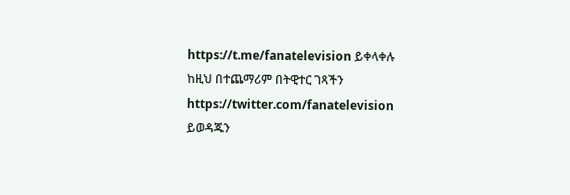https://t.me/fanatelevision ይቀላቀሉ
ከዚህ በተጨማሪም በትዊተር ገጻችን https://twitter.com/fanatelevision ይወዳጁን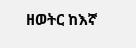ዘወትር ከእኛ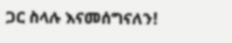ጋር ስላሉ እናመሰግናለን!